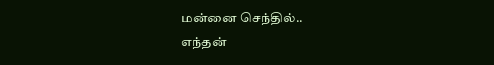மன்னை செந்தில்..
எந்தன்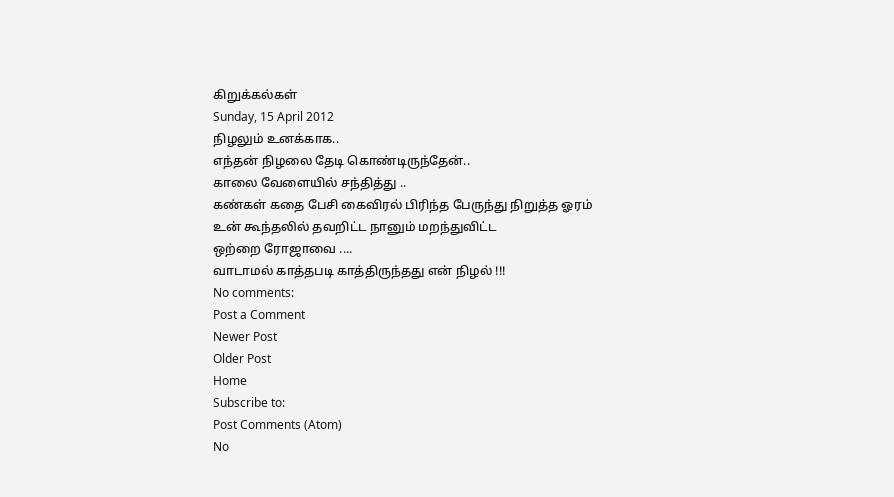கிறுக்கல்கள்
Sunday, 15 April 2012
நிழலும் உனக்காக..
எந்தன் நிழலை தேடி கொண்டிருந்தேன்..
காலை வேளையில் சந்தித்து ..
கண்கள் கதை பேசி கைவிரல் பிரிந்த பேருந்து நிறுத்த ஓரம்
உன் கூந்தலில் தவறிட்ட நானும் மறந்துவிட்ட
ஒற்றை ரோஜாவை ....
வாடாமல் காத்தபடி காத்திருந்தது என் நிழல் !!!
No comments:
Post a Comment
Newer Post
Older Post
Home
Subscribe to:
Post Comments (Atom)
No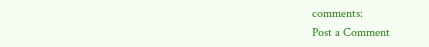comments:
Post a Comment